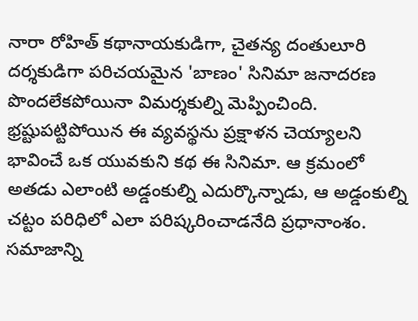నారా రోహిత్ కథానాయకుడిగా, చైతన్య దంతులూరి దర్శకుడిగా పరిచయమైన 'బాణం' సినిమా జనాదరణ పొందలేకపోయినా విమర్శకుల్ని మెప్పించింది. భ్రష్టుపట్టిపోయిన ఈ వ్యవస్థను ప్రక్షాళన చెయ్యాలని భావించే ఒక యువకుని కథ ఈ సినిమా. ఆ క్రమంలో అతడు ఎలాంటి అడ్డంకుల్ని ఎదుర్కొన్నాడు, ఆ అడ్డంకుల్ని చట్టం పరిధిలో ఎలా పరిష్కరించాడనేది ప్రధానాంశం. సమాజాన్ని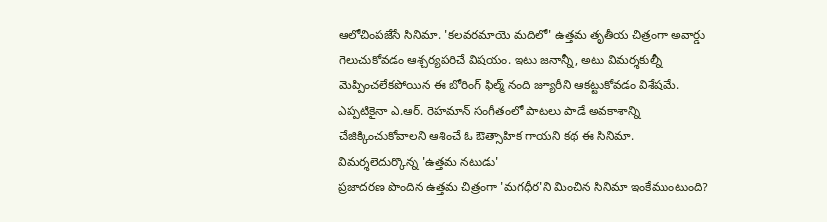ఆలోచింపజేసే సినిమా. 'కలవరమాయె మదిలో' ఉత్తమ తృతీయ చిత్రంగా అవార్డు గెలుచుకోవడం ఆశ్చర్యపరిచే విషయం. ఇటు జనాన్నీ, అటు విమర్శకుల్నీ మెప్పించలేకపోయిన ఈ బోరింగ్ ఫిల్మ్ నంది జ్యూరీని ఆకట్టుకోవడం విశేషమే. ఎప్పటికైనా ఎ.ఆర్. రెహమాన్ సంగీతంలో పాటలు పాడే అవకాశాన్ని చేజిక్కించుకోవాలని ఆశించే ఓ ఔత్సాహిక గాయని కథ ఈ సినిమా.
విమర్శలెదుర్కొన్న 'ఉత్తమ నటుడు'
ప్రజాదరణ పొందిన ఉత్తమ చిత్రంగా 'మగధీర'ని మించిన సినిమా ఇంకేముంటుంది?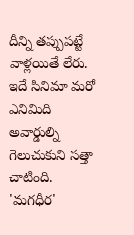దీన్ని తప్పుపట్టే వాళ్లయితే లేరు. ఇదే సినిమా మరో ఎనిమిది అవార్డుల్ని గెలుచుకుని సత్తా చాటింది. 'మగధీర'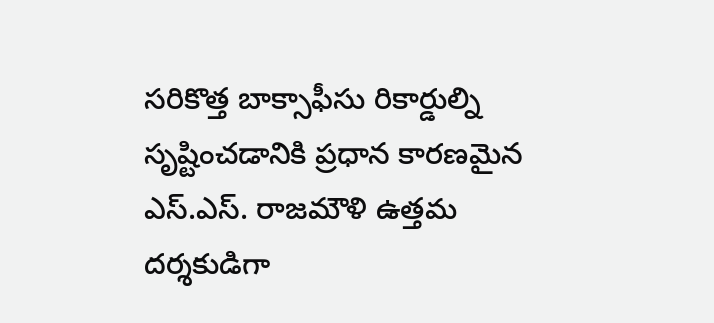సరికొత్త బాక్సాఫీసు రికార్డుల్ని సృష్టించడానికి ప్రధాన కారణమైన ఎస్.ఎస్. రాజమౌళి ఉత్తమ దర్శకుడిగా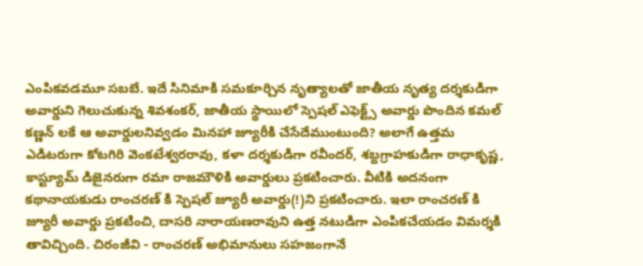ఎంపికవడమూ సబబే. ఇదే సినిమాకి సమకూర్చిన నృత్యాలతో జాతీయ నృత్య దర్శకుడిగా అవార్డుని గెలుచుకున్న శివశంకర్, జాతీయ స్థాయిలో స్పెషల్ ఎఫెక్ట్స్ అవార్డు పొందిన కమల్ కణ్ణన్ లకే ఆ అవార్డులనివ్వడం మినహా జ్యూరీకి చేసేదేముంటుంది? అలాగే ఉత్తమ ఎడిటరుగా కోటగిరి వెంకటేశ్వరరావు, కళా దర్శకుడిగా రవీందర్, శబ్దగ్రాహకుడిగా రాధాకృష్ణ, కాస్ట్యూమ్ డిజైనరుగా రమా రాజమౌళికి అవార్డులు ప్రకటించారు. వీటికి అదనంగా కథానాయకుడు రాంచరణ్ కి స్పెషల్ జ్యూరీ అవార్డు(!)ని ప్రకటించారు. ఇలా రాంచరణ్ కి జ్యూరీ అవార్డు ప్రకటించి, దాసరి నారాయణరావుని ఉత్త నటుడిగా ఎంపికచేయడం విమర్శకి తావిచ్చింది. చిరంజీవి - రాంచరణ్ అభిమానులు సహజంగానే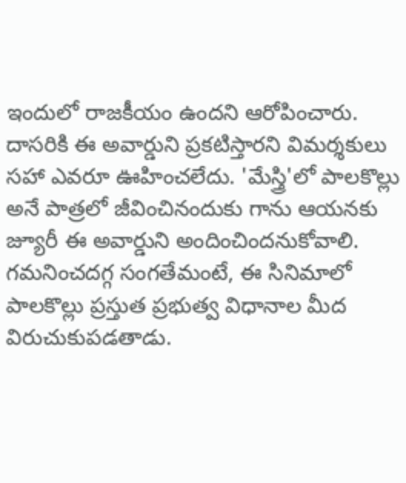ఇందులో రాజకీయం ఉందని ఆరోపించారు. దాసరికి ఈ అవార్డుని ప్రకటిస్తారని విమర్శకులు సహా ఎవరూ ఊహించలేదు. 'మేస్త్రి'లో పాలకొల్లు అనే పాత్రలో జీవించినందుకు గాను ఆయనకు జ్యూరీ ఈ అవార్డుని అందించిందనుకోవాలి. గమనించదగ్గ సంగతేమంటే, ఈ సినిమాలో పాలకొల్లు ప్రస్తుత ప్రభుత్వ విధానాల మీద విరుచుకుపడతాడు.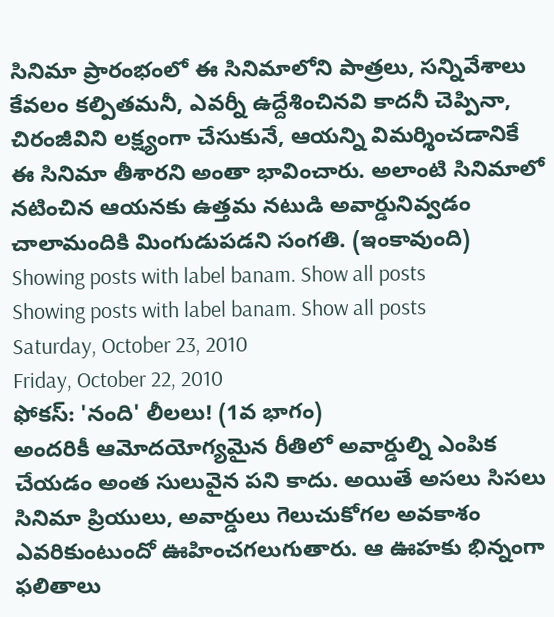సినిమా ప్రారంభంలో ఈ సినిమాలోని పాత్రలు, సన్నివేశాలు కేవలం కల్పితమనీ, ఎవర్నీ ఉద్దేశించినవి కాదనీ చెప్పినా, చిరంజీవిని లక్ష్యంగా చేసుకునే, ఆయన్ని విమర్శించడానికే ఈ సినిమా తీశారని అంతా భావించారు. అలాంటి సినిమాలో నటించిన ఆయనకు ఉత్తమ నటుడి అవార్డునివ్వడం చాలామందికి మింగుడుపడని సంగతి. (ఇంకావుంది)
Showing posts with label banam. Show all posts
Showing posts with label banam. Show all posts
Saturday, October 23, 2010
Friday, October 22, 2010
ఫోకస్: 'నంది' లీలలు! (1వ భాగం)
అందరికీ ఆమోదయోగ్యమైన రీతిలో అవార్డుల్ని ఎంపిక చేయడం అంత సులువైన పని కాదు. అయితే అసలు సిసలు సినిమా ప్రియులు, అవార్డులు గెలుచుకోగల అవకాశం ఎవరికుంటుందో ఊహించగలుగుతారు. ఆ ఊహకు భిన్నంగా ఫలితాలు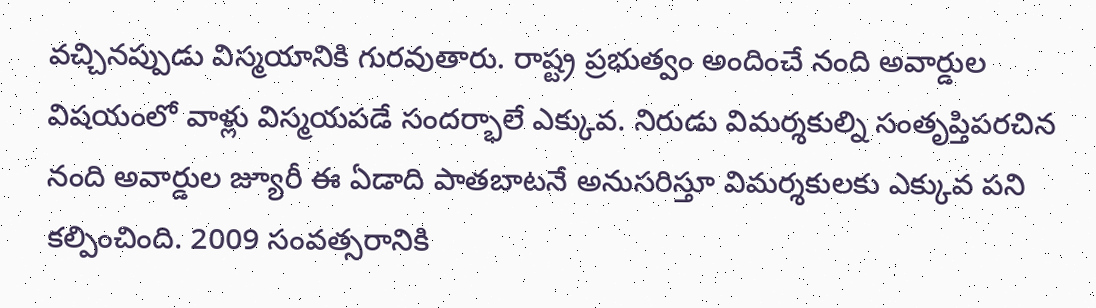వచ్చినప్పుడు విస్మయానికి గురవుతారు. రాష్ట్ర ప్రభుత్వం అందించే నంది అవార్డుల విషయంలో వాళ్లు విస్మయపడే సందర్భాలే ఎక్కువ. నిరుడు విమర్శకుల్ని సంతృప్తిపరచిన నంది అవార్డుల జ్యూరీ ఈ ఏడాది పాతబాటనే అనుసరిస్తూ విమర్శకులకు ఎక్కువ పని కల్పించింది. 2009 సంవత్సరానికి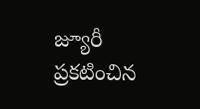జ్యూరీ ప్రకటించిన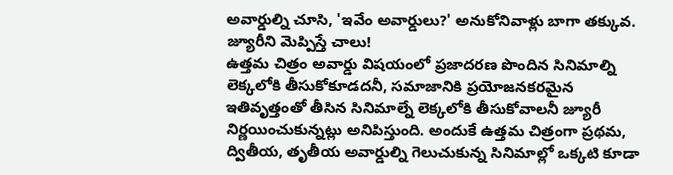అవార్డుల్ని చూసి, 'ఇవేం అవార్డులు?' అనుకోనివాళ్లు బాగా తక్కువ.
జ్యూరీని మెప్పిస్తే చాలు!
ఉత్తమ చిత్రం అవార్డు విషయంలో ప్రజాదరణ పొందిన సినిమాల్ని లెక్కలోకి తీసుకోకూడదనీ, సమాజానికి ప్రయోజనకరమైన ఇతివృత్తంతో తీసిన సినిమాల్నే లెక్కలోకి తీసుకోవాలనీ జ్యూరీ నిర్ణయించుకున్నట్లు అనిపిస్తుంది. అందుకే ఉత్తమ చిత్రంగా ప్రథమ, ద్వితీయ, తృతీయ అవార్డుల్ని గెలుచుకున్న సినిమాల్లో ఒక్కటి కూడా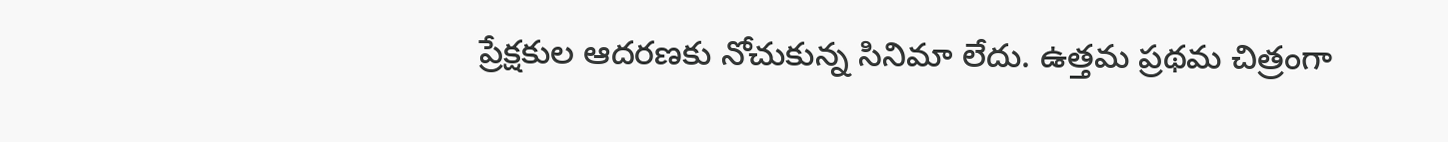ప్రేక్షకుల ఆదరణకు నోచుకున్న సినిమా లేదు. ఉత్తమ ప్రథమ చిత్రంగా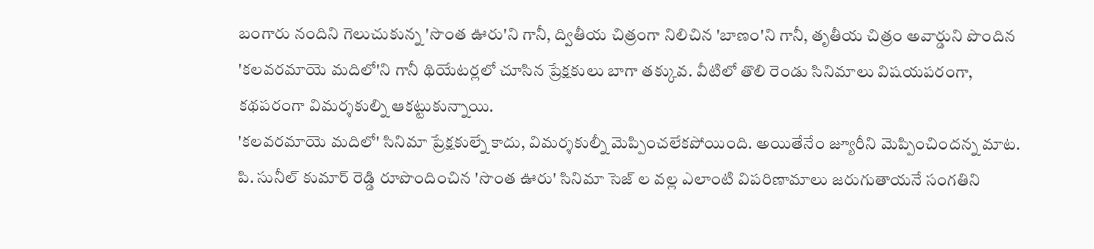బంగారు నందిని గెలుచుకున్న 'సొంత ఊరు'ని గానీ, ద్వితీయ చిత్రంగా నిలిచిన 'బాణం'ని గానీ, తృతీయ చిత్రం అవార్డుని పొందిన 'కలవరమాయె మదిలో'ని గానీ థియేటర్లలో చూసిన ప్రేక్షకులు బాగా తక్కువ. వీటిలో తొలి రెండు సినిమాలు విషయపరంగా, కథపరంగా విమర్శకుల్ని ఆకట్టుకున్నాయి.
'కలవరమాయె మదిలో' సినిమా ప్రేక్షకుల్నే కాదు, విమర్శకుల్నీ మెప్పించలేకపోయింది. అయితేనేం జ్యూరీని మెప్పించిందన్న మాట. పి. సునీల్ కుమార్ రెడ్డి రూపొందించిన 'సొంత ఊరు' సినిమా సెజ్ ల వల్ల ఎలాంటి విపరిణామాలు జరుగుతాయనే సంగతిని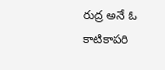రుద్ర అనే ఓ కాటికాపరి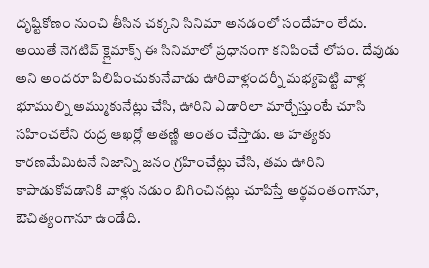దృష్టికోణం నుంచి తీసిన చక్కని సినిమా అనడంలో సందేహం లేదు. అయితే నెగటివ్ క్లైమాక్స్ ఈ సినిమాలో ప్రధానంగా కనిపించే లోపం. దేవుడు అని అందరూ పిలిపించుకునేవాడు ఊరివాళ్లందర్నీ మభ్యపెట్టి వాళ్ల భూముల్ని అమ్ముకునేట్లు చేసి, ఊరిని ఎడారిలా మార్చేస్తుంటే చూసి సహించలేని రుద్ర ఆఖర్లో అతణ్ణి అంతం చేస్తాడు. ఆ హత్యకు కారణమేమిటనే నిజాన్ని జనం గ్రహించేట్లు చేసి, తమ ఊరిని కాపాడుకోవడానికి వాళ్లు నడుం బిగించినట్లు చూపిస్తే అర్థవంతంగానూ, ఔచిత్యంగానూ ఉండేది.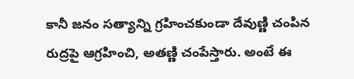కానీ జనం సత్యాన్ని గ్రహించకుండా దేవుణ్ణి చంపిన రుద్రపై ఆగ్రహించి, అతణ్ణి చంపేస్తారు. అంటే ఈ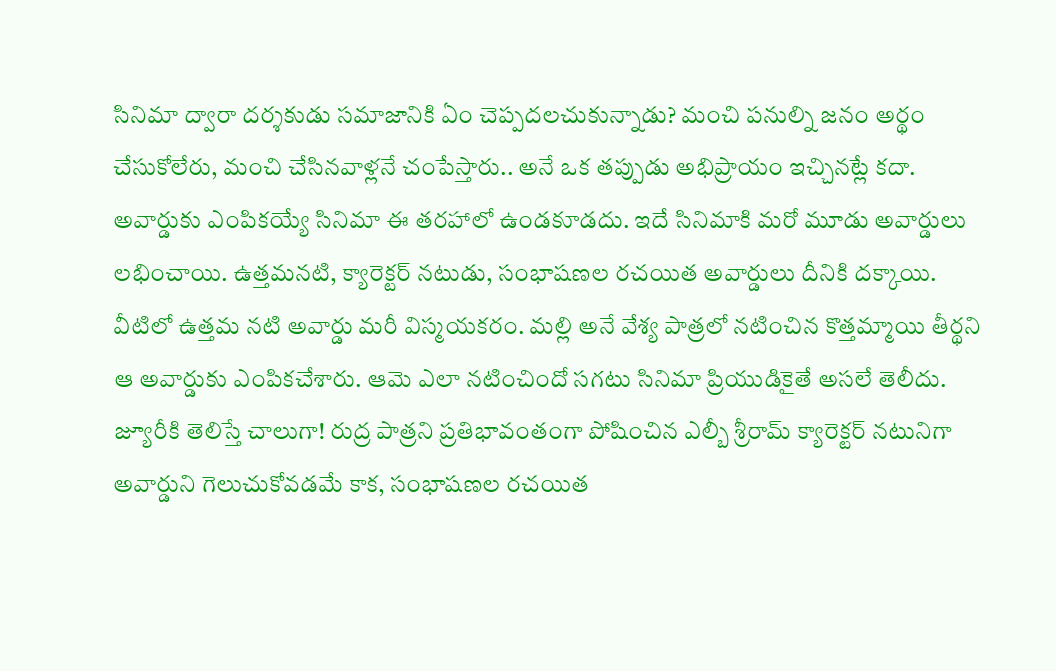సినిమా ద్వారా దర్శకుడు సమాజానికి ఏం చెప్పదలచుకున్నాడు? మంచి పనుల్ని జనం అర్థం చేసుకోలేరు, మంచి చేసినవాళ్లనే చంపేస్తారు.. అనే ఒక తప్పుడు అభిప్రాయం ఇచ్చినట్లే కదా. అవార్డుకు ఎంపికయ్యే సినిమా ఈ తరహాలో ఉండకూడదు. ఇదే సినిమాకి మరో మూడు అవార్డులు లభించాయి. ఉత్తమనటి, క్యారెక్టర్ నటుడు, సంభాషణల రచయిత అవార్డులు దీనికి దక్కాయి. వీటిలో ఉత్తమ నటి అవార్డు మరీ విస్మయకరం. మల్లి అనే వేశ్య పాత్రలో నటించిన కొత్తమ్మాయి తీర్థని ఆ అవార్డుకు ఎంపికచేశారు. ఆమె ఎలా నటించిందో సగటు సినిమా ప్రియుడికైతే అసలే తెలీదు. జ్యూరీకి తెలిస్తే చాలుగా! రుద్ర పాత్రని ప్రతిభావంతంగా పోషించిన ఎల్బీ శ్రీరామ్ క్యారెక్టర్ నటునిగా అవార్డుని గెలుచుకోవడమే కాక, సంభాషణల రచయిత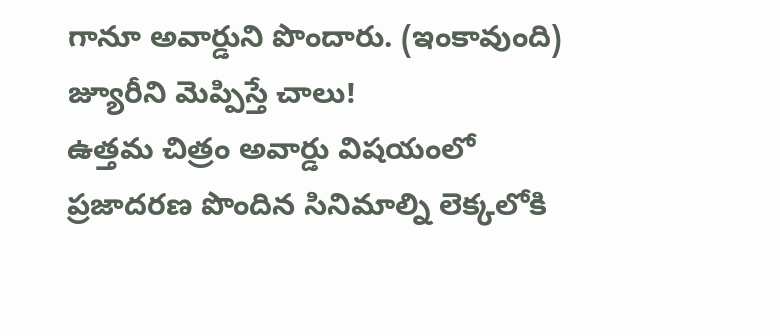గానూ అవార్డుని పొందారు. (ఇంకావుంది)
జ్యూరీని మెప్పిస్తే చాలు!
ఉత్తమ చిత్రం అవార్డు విషయంలో ప్రజాదరణ పొందిన సినిమాల్ని లెక్కలోకి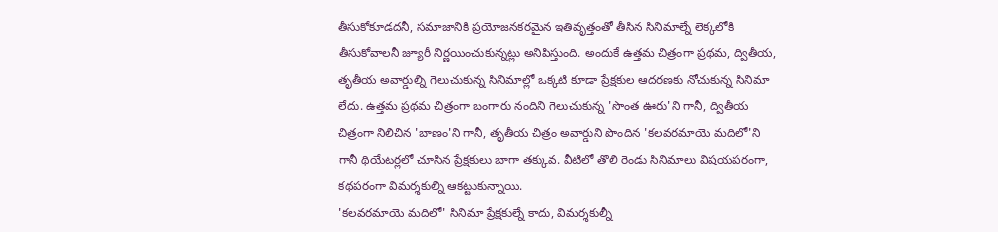తీసుకోకూడదనీ, సమాజానికి ప్రయోజనకరమైన ఇతివృత్తంతో తీసిన సినిమాల్నే లెక్కలోకి తీసుకోవాలనీ జ్యూరీ నిర్ణయించుకున్నట్లు అనిపిస్తుంది. అందుకే ఉత్తమ చిత్రంగా ప్రథమ, ద్వితీయ, తృతీయ అవార్డుల్ని గెలుచుకున్న సినిమాల్లో ఒక్కటి కూడా ప్రేక్షకుల ఆదరణకు నోచుకున్న సినిమా లేదు. ఉత్తమ ప్రథమ చిత్రంగా బంగారు నందిని గెలుచుకున్న 'సొంత ఊరు'ని గానీ, ద్వితీయ చిత్రంగా నిలిచిన 'బాణం'ని గానీ, తృతీయ చిత్రం అవార్డుని పొందిన 'కలవరమాయె మదిలో'ని గానీ థియేటర్లలో చూసిన ప్రేక్షకులు బాగా తక్కువ. వీటిలో తొలి రెండు సినిమాలు విషయపరంగా, కథపరంగా విమర్శకుల్ని ఆకట్టుకున్నాయి.
'కలవరమాయె మదిలో' సినిమా ప్రేక్షకుల్నే కాదు, విమర్శకుల్నీ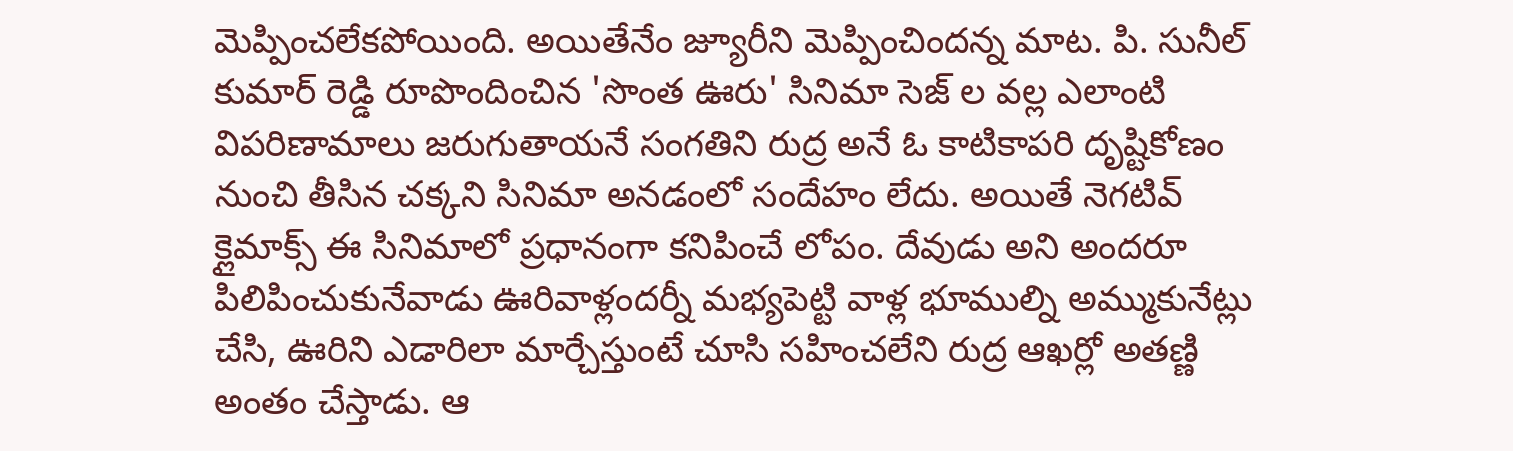మెప్పించలేకపోయింది. అయితేనేం జ్యూరీని మెప్పించిందన్న మాట. పి. సునీల్ కుమార్ రెడ్డి రూపొందించిన 'సొంత ఊరు' సినిమా సెజ్ ల వల్ల ఎలాంటి విపరిణామాలు జరుగుతాయనే సంగతిని రుద్ర అనే ఓ కాటికాపరి దృష్టికోణం నుంచి తీసిన చక్కని సినిమా అనడంలో సందేహం లేదు. అయితే నెగటివ్ క్లైమాక్స్ ఈ సినిమాలో ప్రధానంగా కనిపించే లోపం. దేవుడు అని అందరూ పిలిపించుకునేవాడు ఊరివాళ్లందర్నీ మభ్యపెట్టి వాళ్ల భూముల్ని అమ్ముకునేట్లు చేసి, ఊరిని ఎడారిలా మార్చేస్తుంటే చూసి సహించలేని రుద్ర ఆఖర్లో అతణ్ణి అంతం చేస్తాడు. ఆ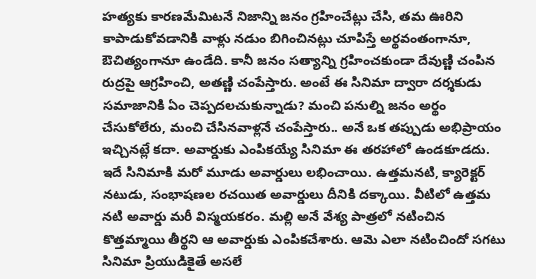హత్యకు కారణమేమిటనే నిజాన్ని జనం గ్రహించేట్లు చేసి, తమ ఊరిని కాపాడుకోవడానికి వాళ్లు నడుం బిగించినట్లు చూపిస్తే అర్థవంతంగానూ, ఔచిత్యంగానూ ఉండేది. కానీ జనం సత్యాన్ని గ్రహించకుండా దేవుణ్ణి చంపిన రుద్రపై ఆగ్రహించి, అతణ్ణి చంపేస్తారు. అంటే ఈ సినిమా ద్వారా దర్శకుడు సమాజానికి ఏం చెప్పదలచుకున్నాడు? మంచి పనుల్ని జనం అర్థం చేసుకోలేరు, మంచి చేసినవాళ్లనే చంపేస్తారు.. అనే ఒక తప్పుడు అభిప్రాయం ఇచ్చినట్లే కదా. అవార్డుకు ఎంపికయ్యే సినిమా ఈ తరహాలో ఉండకూడదు. ఇదే సినిమాకి మరో మూడు అవార్డులు లభించాయి. ఉత్తమనటి, క్యారెక్టర్ నటుడు, సంభాషణల రచయిత అవార్డులు దీనికి దక్కాయి. వీటిలో ఉత్తమ నటి అవార్డు మరీ విస్మయకరం. మల్లి అనే వేశ్య పాత్రలో నటించిన కొత్తమ్మాయి తీర్థని ఆ అవార్డుకు ఎంపికచేశారు. ఆమె ఎలా నటించిందో సగటు సినిమా ప్రియుడికైతే అసలే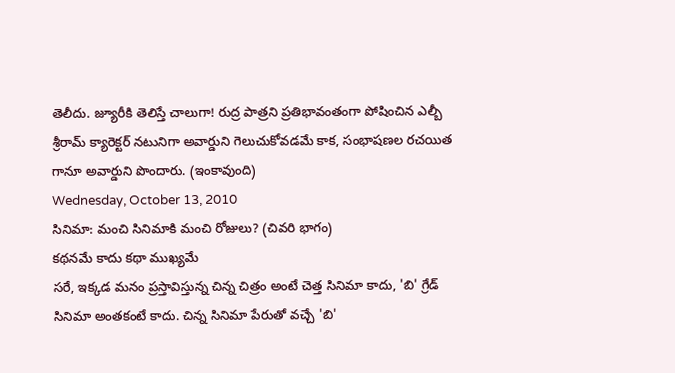తెలీదు. జ్యూరీకి తెలిస్తే చాలుగా! రుద్ర పాత్రని ప్రతిభావంతంగా పోషించిన ఎల్బీ శ్రీరామ్ క్యారెక్టర్ నటునిగా అవార్డుని గెలుచుకోవడమే కాక, సంభాషణల రచయిత గానూ అవార్డుని పొందారు. (ఇంకావుంది)
Wednesday, October 13, 2010
సినిమా: మంచి సినిమాకి మంచి రోజులు? (చివరి భాగం)
కథనమే కాదు కథా ముఖ్యమే
సరే, ఇక్కడ మనం ప్రస్తావిస్తున్న చిన్న చిత్రం అంటే చెత్త సినిమా కాదు, 'బి' గ్రేడ్ సినిమా అంతకంటే కాదు. చిన్న సినిమా పేరుతో వచ్చే 'బి'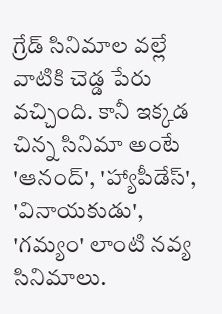గ్రేడ్ సినిమాల వల్లే వాటికి చెడ్డ పేరు వచ్చింది. కానీ ఇక్కడ చిన్న సినిమా అంటే 'ఆనంద్', 'హ్యాపీడేస్', 'వినాయకుడు', 'గమ్యం' లాంటి నవ్య సినిమాలు.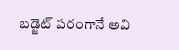బడ్జెట్ పరంగానే అవి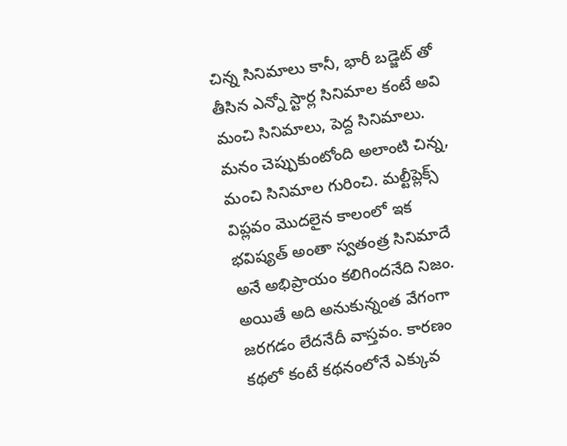చిన్న సినిమాలు కానీ, భారీ బడ్జెట్ తో తీసిన ఎన్నో స్టార్ల సినిమాల కంటే అవి మంచి సినిమాలు, పెద్ద సినిమాలు. మనం చెప్పుకుంటోంది అలాంటి చిన్న, మంచి సినిమాల గురించి. మల్టీప్లెక్స్ విప్లవం మొదలైన కాలంలో ఇక భవిష్యత్ అంతా స్వతంత్ర సినిమాదే అనే అభిప్రాయం కలిగిందనేది నిజం. అయితే అది అనుకున్నంత వేగంగా జరగడం లేదనేదీ వాస్తవం. కారణం కథలో కంటే కథనంలోనే ఎక్కువ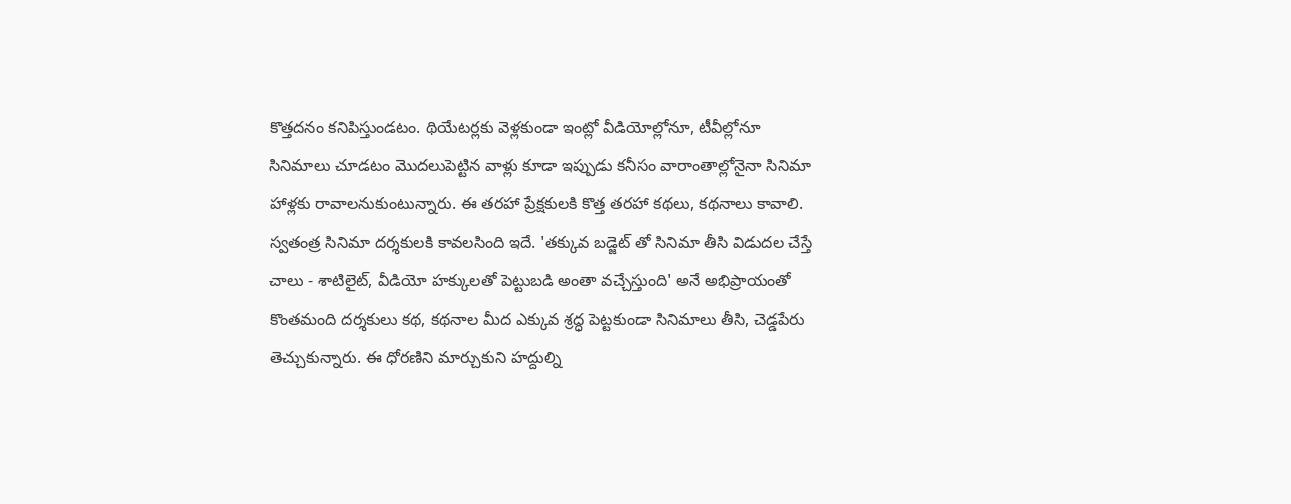కొత్తదనం కనిపిస్తుండటం. థియేటర్లకు వెళ్లకుండా ఇంట్లో వీడియోల్లోనూ, టీవీల్లోనూ సినిమాలు చూడటం మొదలుపెట్టిన వాళ్లు కూడా ఇప్పుడు కనీసం వారాంతాల్లోనైనా సినిమా హాళ్లకు రావాలనుకుంటున్నారు. ఈ తరహా ప్రేక్షకులకి కొత్త తరహా కథలు, కథనాలు కావాలి. స్వతంత్ర సినిమా దర్శకులకి కావలసింది ఇదే. 'తక్కువ బడ్జెట్ తో సినిమా తీసి విడుదల చేస్తే చాలు - శాటిలైట్, వీడియో హక్కులతో పెట్టుబడి అంతా వచ్చేస్తుంది' అనే అభిప్రాయంతో కొంతమంది దర్శకులు కథ, కథనాల మీద ఎక్కువ శ్రద్ధ పెట్టకుండా సినిమాలు తీసి, చెడ్డపేరు తెచ్చుకున్నారు. ఈ ధోరణిని మార్చుకుని హద్దుల్ని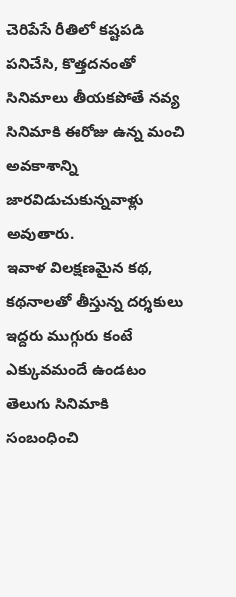చెరిపేసే రీతిలో కష్టపడి పనిచేసి, కొత్తదనంతో సినిమాలు తీయకపోతే నవ్య సినిమాకి ఈరోజు ఉన్న మంచి అవకాశాన్ని జారవిడుచుకున్నవాళ్లు అవుతారు.
ఇవాళ విలక్షణమైన కథ, కథనాలతో తీస్తున్న దర్శకులు ఇద్దరు ముగ్గురు కంటే ఎక్కువమందే ఉండటం తెలుగు సినిమాకి సంబంధించి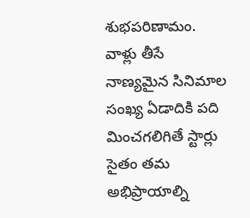శుభపరిణామం. వాళ్లు తీసే నాణ్యమైన సినిమాల సంఖ్య ఏడాదికి పది మించగలిగితే స్టార్లు సైతం తమ అభిప్రాయాల్ని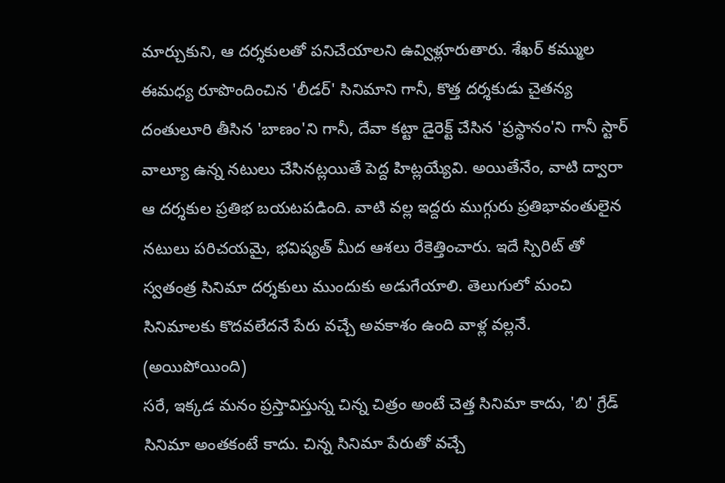మార్చుకుని, ఆ దర్శకులతో పనిచేయాలని ఉవ్విళ్లూరుతారు. శేఖర్ కమ్ముల ఈమధ్య రూపొందించిన 'లీడర్' సినిమాని గానీ, కొత్త దర్శకుడు చైతన్య దంతులూరి తీసిన 'బాణం'ని గానీ, దేవా కట్టా డైరెక్ట్ చేసిన 'ప్రస్థానం'ని గానీ స్టార్ వాల్యూ ఉన్న నటులు చేసినట్లయితే పెద్ద హిట్లయ్యేవి. అయితేనేం, వాటి ద్వారా ఆ దర్శకుల ప్రతిభ బయటపడింది. వాటి వల్ల ఇద్దరు ముగ్గురు ప్రతిభావంతులైన నటులు పరిచయమై, భవిష్యత్ మీద ఆశలు రేకెత్తించారు. ఇదే స్పిరిట్ తో స్వతంత్ర సినిమా దర్శకులు ముందుకు అడుగేయాలి. తెలుగులో మంచి సినిమాలకు కొదవలేదనే పేరు వచ్చే అవకాశం ఉంది వాళ్ల వల్లనే. (అయిపోయింది)
సరే, ఇక్కడ మనం ప్రస్తావిస్తున్న చిన్న చిత్రం అంటే చెత్త సినిమా కాదు, 'బి' గ్రేడ్ సినిమా అంతకంటే కాదు. చిన్న సినిమా పేరుతో వచ్చే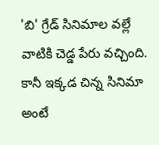'బి' గ్రేడ్ సినిమాల వల్లే వాటికి చెడ్డ పేరు వచ్చింది. కానీ ఇక్కడ చిన్న సినిమా అంటే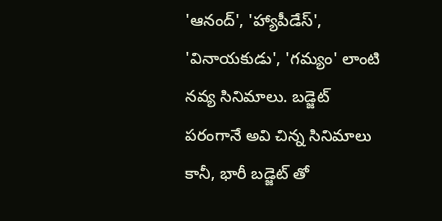'ఆనంద్', 'హ్యాపీడేస్', 'వినాయకుడు', 'గమ్యం' లాంటి నవ్య సినిమాలు. బడ్జెట్ పరంగానే అవి చిన్న సినిమాలు కానీ, భారీ బడ్జెట్ తో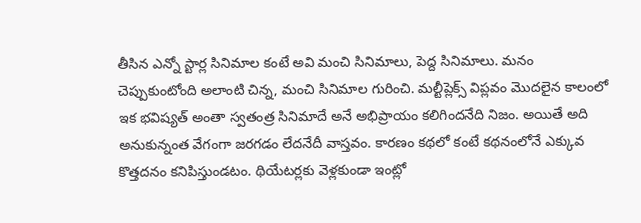తీసిన ఎన్నో స్టార్ల సినిమాల కంటే అవి మంచి సినిమాలు, పెద్ద సినిమాలు. మనం చెప్పుకుంటోంది అలాంటి చిన్న, మంచి సినిమాల గురించి. మల్టీప్లెక్స్ విప్లవం మొదలైన కాలంలో ఇక భవిష్యత్ అంతా స్వతంత్ర సినిమాదే అనే అభిప్రాయం కలిగిందనేది నిజం. అయితే అది అనుకున్నంత వేగంగా జరగడం లేదనేదీ వాస్తవం. కారణం కథలో కంటే కథనంలోనే ఎక్కువ కొత్తదనం కనిపిస్తుండటం. థియేటర్లకు వెళ్లకుండా ఇంట్లో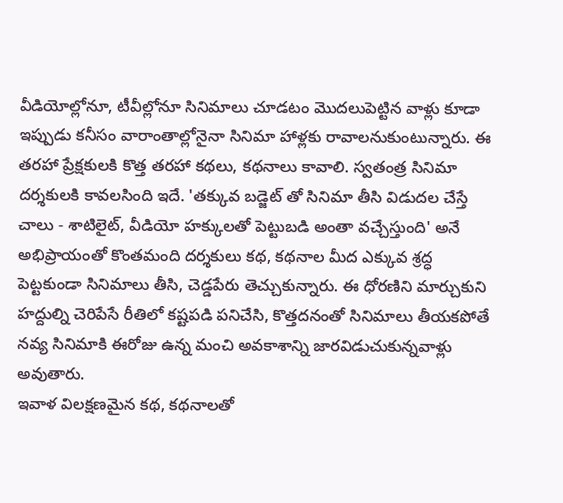వీడియోల్లోనూ, టీవీల్లోనూ సినిమాలు చూడటం మొదలుపెట్టిన వాళ్లు కూడా ఇప్పుడు కనీసం వారాంతాల్లోనైనా సినిమా హాళ్లకు రావాలనుకుంటున్నారు. ఈ తరహా ప్రేక్షకులకి కొత్త తరహా కథలు, కథనాలు కావాలి. స్వతంత్ర సినిమా దర్శకులకి కావలసింది ఇదే. 'తక్కువ బడ్జెట్ తో సినిమా తీసి విడుదల చేస్తే చాలు - శాటిలైట్, వీడియో హక్కులతో పెట్టుబడి అంతా వచ్చేస్తుంది' అనే అభిప్రాయంతో కొంతమంది దర్శకులు కథ, కథనాల మీద ఎక్కువ శ్రద్ధ పెట్టకుండా సినిమాలు తీసి, చెడ్డపేరు తెచ్చుకున్నారు. ఈ ధోరణిని మార్చుకుని హద్దుల్ని చెరిపేసే రీతిలో కష్టపడి పనిచేసి, కొత్తదనంతో సినిమాలు తీయకపోతే నవ్య సినిమాకి ఈరోజు ఉన్న మంచి అవకాశాన్ని జారవిడుచుకున్నవాళ్లు అవుతారు.
ఇవాళ విలక్షణమైన కథ, కథనాలతో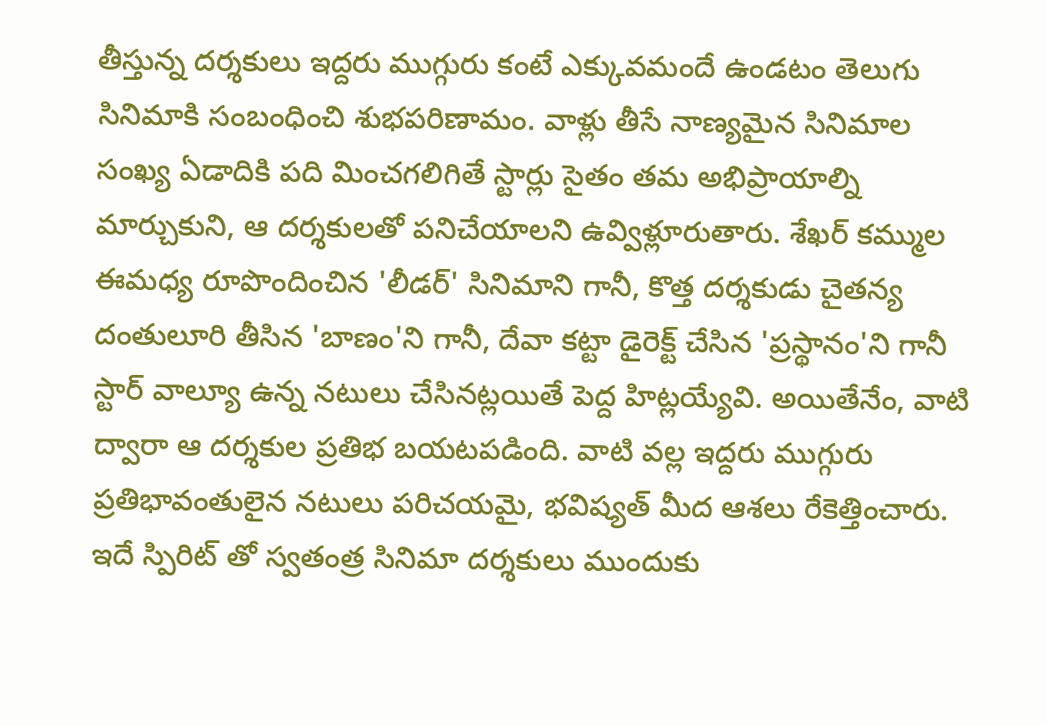తీస్తున్న దర్శకులు ఇద్దరు ముగ్గురు కంటే ఎక్కువమందే ఉండటం తెలుగు సినిమాకి సంబంధించి శుభపరిణామం. వాళ్లు తీసే నాణ్యమైన సినిమాల సంఖ్య ఏడాదికి పది మించగలిగితే స్టార్లు సైతం తమ అభిప్రాయాల్ని మార్చుకుని, ఆ దర్శకులతో పనిచేయాలని ఉవ్విళ్లూరుతారు. శేఖర్ కమ్ముల ఈమధ్య రూపొందించిన 'లీడర్' సినిమాని గానీ, కొత్త దర్శకుడు చైతన్య దంతులూరి తీసిన 'బాణం'ని గానీ, దేవా కట్టా డైరెక్ట్ చేసిన 'ప్రస్థానం'ని గానీ స్టార్ వాల్యూ ఉన్న నటులు చేసినట్లయితే పెద్ద హిట్లయ్యేవి. అయితేనేం, వాటి ద్వారా ఆ దర్శకుల ప్రతిభ బయటపడింది. వాటి వల్ల ఇద్దరు ముగ్గురు ప్రతిభావంతులైన నటులు పరిచయమై, భవిష్యత్ మీద ఆశలు రేకెత్తించారు. ఇదే స్పిరిట్ తో స్వతంత్ర సినిమా దర్శకులు ముందుకు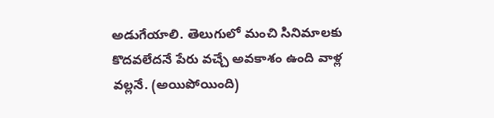అడుగేయాలి. తెలుగులో మంచి సినిమాలకు కొదవలేదనే పేరు వచ్చే అవకాశం ఉంది వాళ్ల వల్లనే. (అయిపోయింది)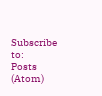Subscribe to:
Posts (Atom)